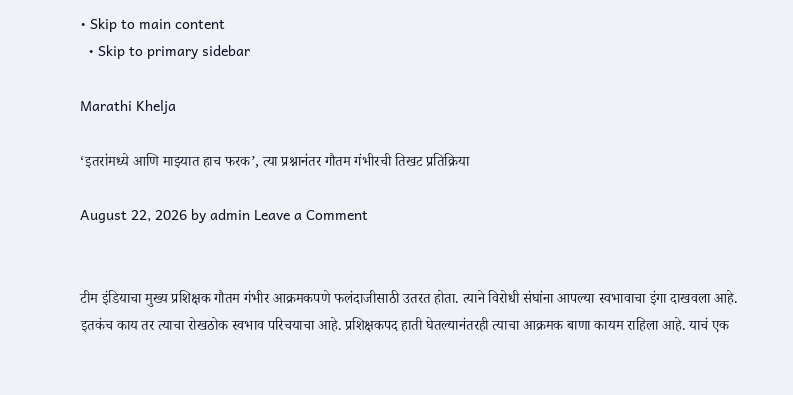• Skip to main content
  • Skip to primary sidebar

Marathi Khelja

‘इतरांमध्ये आणि माझ्यात हाच फरक’, त्या प्रश्नानंतर गौतम गंभीरची तिखट प्रतिक्रिया

August 22, 2026 by admin Leave a Comment


टीम इंडियाचा मुख्य प्रशिक्षक गौतम गंभीर आक्रमकपणे फलंदाजीसाठी उतरत होता. त्याने विरोधी संघांना आपल्या स्वभावाचा इंगा दाखवला आहे. इतकंच काय तर त्याचा रोखठोक स्वभाव परिचयाचा आहे. प्रशिक्षकपद हाती घेतल्यानंतरही त्याचा आक्रमक बाणा कायम राहिला आहे. याचं एक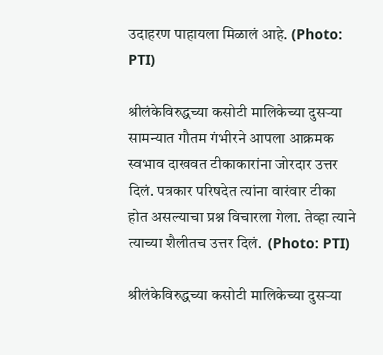उदाहरण पाहायला मिळालं आहे. (Photo: PTI)

श्रीलंकेविरुद्धच्या कसोटी मालिकेच्या दुसर्‍या सामन्यात गौतम गंभीरने आपला आक्रमक स्वभाव दाखवत टीकाकारांना जोरदार उत्तर दिलं. पत्रकार परिषदेत त्यांना वारंवार टीका होत असल्याचा प्रश्न विचारला गेला. तेव्हा त्याने त्याच्या शैलीतच उत्तर दिलं.  (Photo: PTI)

श्रीलंकेविरुद्धच्या कसोटी मालिकेच्या दुसर्‍या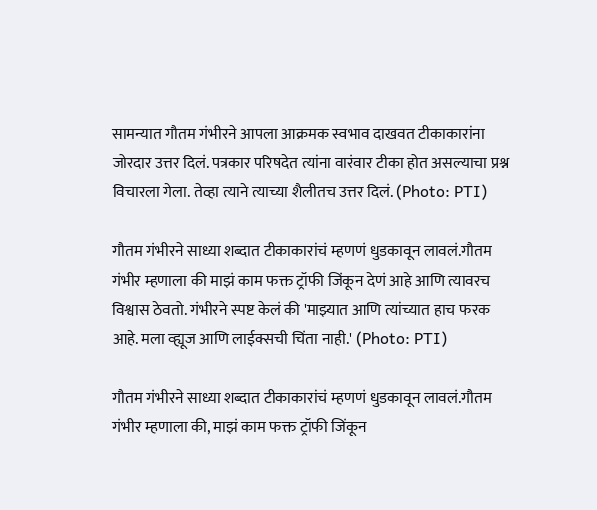सामन्यात गौतम गंभीरने आपला आक्रमक स्वभाव दाखवत टीकाकारांना जोरदार उत्तर दिलं. पत्रकार परिषदेत त्यांना वारंवार टीका होत असल्याचा प्रश्न विचारला गेला. तेव्हा त्याने त्याच्या शैलीतच उत्तर दिलं. (Photo: PTI)

गौतम गंभीरने साध्या शब्दात टीकाकारांचं म्हणणं धुडकावून लावलं.गौतम गंभीर म्हणाला की माझं काम फक्त ट्रॉफी जिंकून देणं आहे आणि त्यावरच विश्वास ठेवतो. गंभीरने स्पष्ट केलं की 'माझ्यात आणि त्यांच्यात हाच फरक आहे. मला व्ह्यूज आणि लाईक्सची चिंता नाही.' (Photo: PTI)

गौतम गंभीरने साध्या शब्दात टीकाकारांचं म्हणणं धुडकावून लावलं.गौतम गंभीर म्हणाला की, माझं काम फक्त ट्रॉफी जिंकून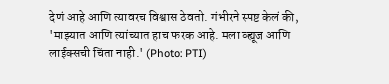देणं आहे आणि त्यावरच विश्वास ठेवतो. गंभीरने स्पष्ट केलं की, 'माझ्यात आणि त्यांच्यात हाच फरक आहे. मला व्ह्यूज आणि लाईक्सची चिंता नाही.' (Photo: PTI)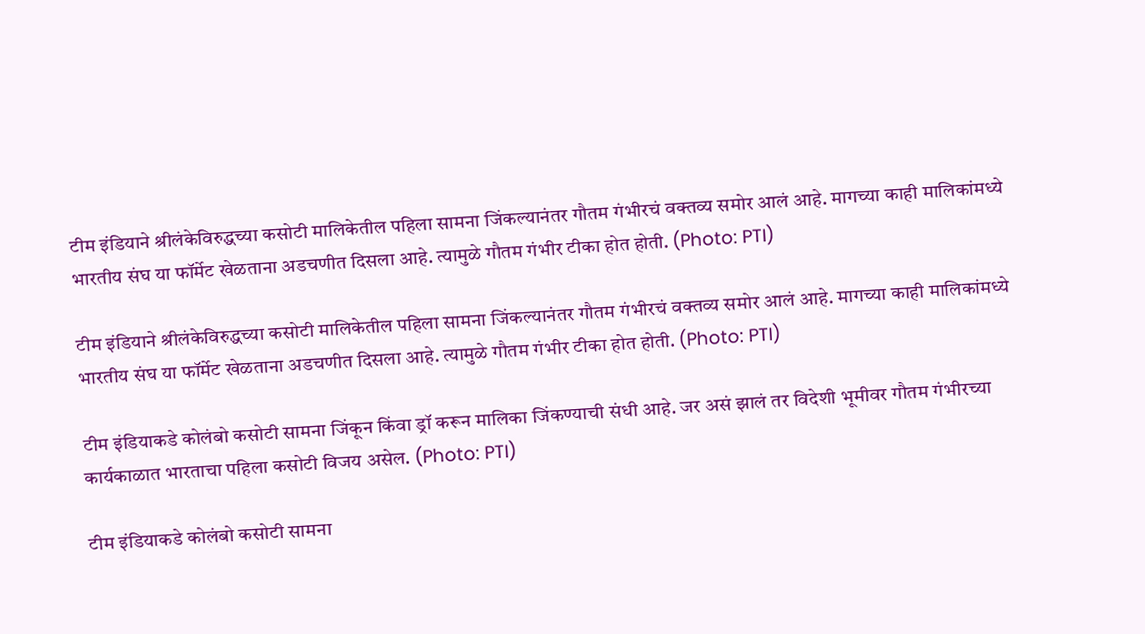टीम इंडियाने श्रीलंकेविरुद्धच्या कसोटी मालिकेतील पहिला सामना जिंकल्यानंतर गौतम गंभीरचं वक्तव्य समोर आलं आहे. मागच्या काही मालिकांमध्ये भारतीय संघ या फॉर्मेट खेळताना अडचणीत दिसला आहे. त्यामुळे गौतम गंभीर टीका होत होती. (Photo: PTI)

टीम इंडियाने श्रीलंकेविरुद्धच्या कसोटी मालिकेतील पहिला सामना जिंकल्यानंतर गौतम गंभीरचं वक्तव्य समोर आलं आहे. मागच्या काही मालिकांमध्ये भारतीय संघ या फॉर्मेट खेळताना अडचणीत दिसला आहे. त्यामुळे गौतम गंभीर टीका होत होती. (Photo: PTI)

टीम इंडियाकडे कोलंबो कसोटी सामना जिंकून किंवा ड्रॉ करून मालिका जिंकण्याची संधी आहे. जर असं झालं तर विदेशी भूमीवर गौतम गंभीरच्या कार्यकाळात भारताचा पहिला कसोटी विजय असेल. (Photo: PTI)

टीम इंडियाकडे कोलंबो कसोटी सामना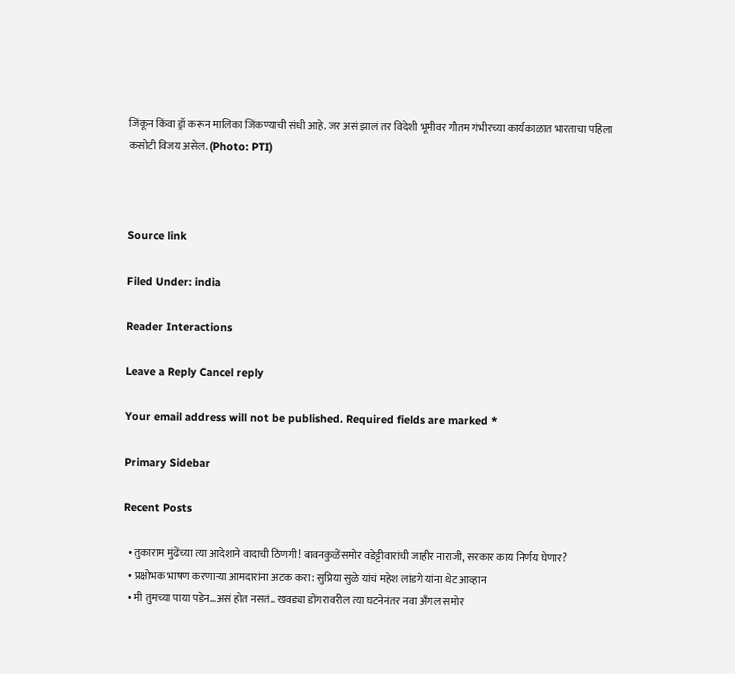जिंकून किंवा ड्रॉ करून मालिका जिंकण्याची संधी आहे. जर असं झालं तर विदेशी भूमीवर गौतम गंभीरच्या कार्यकाळात भारताचा पहिला कसोटी विजय असेल. (Photo: PTI)



Source link

Filed Under: india

Reader Interactions

Leave a Reply Cancel reply

Your email address will not be published. Required fields are marked *

Primary Sidebar

Recent Posts

  • तुकाराम मुंढेंच्या त्या आदेशाने वादाची ठिणगी! बावनकुळेंसमोर वडेट्टीवारांची जाहीर नाराजी, सरकार काय निर्णय घेणार?
  • प्रक्षोभक भाषण करणाऱ्या आमदारांना अटक करा: सुप्रिया सुळे यांचं महेश लांडगे यांना थेट आव्हान
  • मी तुमच्या पाया पडेन…असं होत नसतं.. खवड्या डोंगरावरील त्या घटनेनंतर नवा अँगल समोर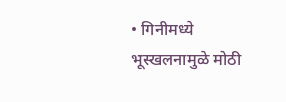• गिनीमध्ये भूस्खलनामुळे मोठी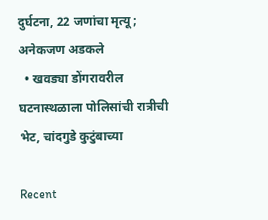दुर्घटना, 22 जणांचा मृत्यू; अनेकजण अडकले
  • खवड्या डोंगरावरील घटनास्थळाला पोलिसांची रात्रीची भेट, चांदगुडे कुटुंबाच्या

Recent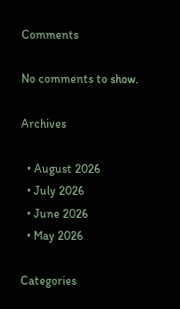Comments

No comments to show.

Archives

  • August 2026
  • July 2026
  • June 2026
  • May 2026

Categories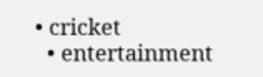• cricket
  • entertainment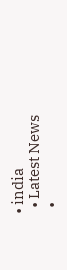• india
  • Latest News
  •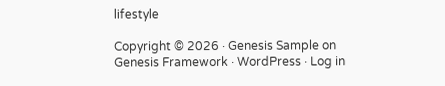lifestyle

Copyright © 2026 · Genesis Sample on Genesis Framework · WordPress · Log in